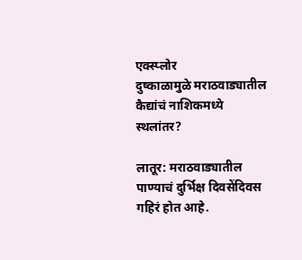एक्स्प्लोर
दुष्काळामुळे मराठवाड्यातील कैद्यांचं नाशिकमध्ये स्थलांतर?

लातूर: मराठवाड्यातील पाण्याचं दुर्भिक्ष दिवसेंदिवस गहिरं होत आहे.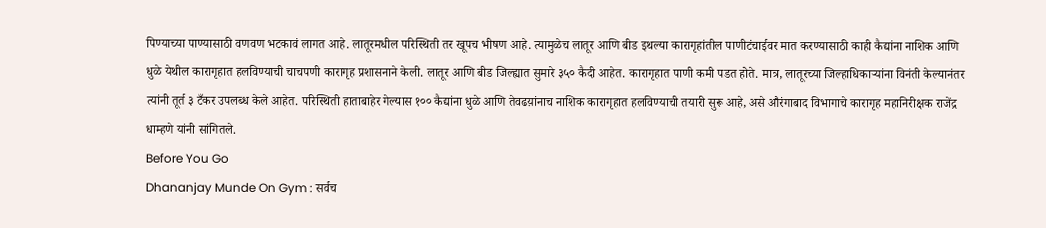पिण्याच्या पाण्यासाठी वणवण भटकावं लागत आहे. लातूरमधील परिस्थिती तर खूपच भीषण आहे. त्यामुळेच लातूर आणि बीड इथल्या कारागृहांतील पाणीटंचाईवर मात करण्यासाठी काही कैद्यांना नाशिक आणि धुळे येथील कारागृहात हलविण्याची चाचपणी कारागृह प्रशासनाने केली. लातूर आणि बीड जिल्ह्यात सुमारे ३५० कैदी आहेत. कारागृहात पाणी कमी पडत होते. मात्र, लातूरच्या जिल्हाधिकाऱ्यांना विनंती केल्यानंतर त्यांनी तूर्त ३ टँकर उपलब्ध केले आहेत. परिस्थिती हाताबाहेर गेल्यास १०० कैद्यांना धुळे आणि तेवढय़ांनाच नाशिक कारागृहात हलविण्याची तयारी सुरू आहे, असे औरंगाबाद विभागाचे कारागृह महानिरीक्षक राजेंद्र धाम्हणे यांनी सांगितले.
Before You Go
Dhananjay Munde On Gym : सर्वच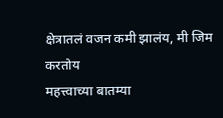क्षेत्रातलं वजन कमी झालंय, मी जिम करतोय
महत्त्वाच्या बातम्या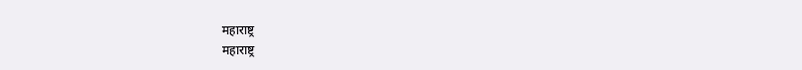महाराष्ट्र
महाराष्ट्र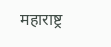महाराष्ट्र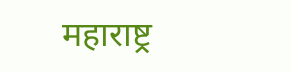महाराष्ट्र